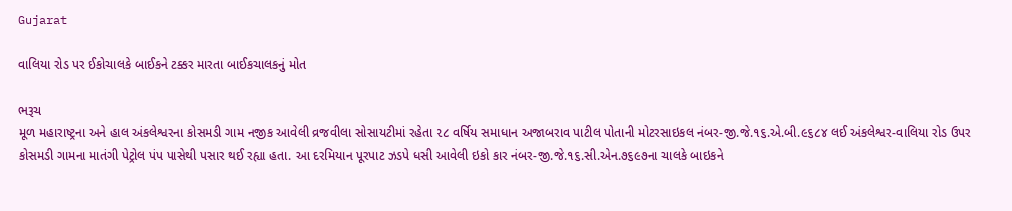Gujarat

વાલિયા રોડ પર ઈકોચાલકે બાઈકને ટક્કર મારતા બાઈકચાલકનું મોત

ભરૂચ
મૂળ મહારાષ્ટ્રના અને હાલ અંકલેશ્વરના કોસમડી ગામ નજીક આવેલી વ્રજવીલા સોસાયટીમાં રહેતા ૨૮ વર્ષિય સમાધાન અજાબરાવ પાટીલ પોતાની મોટરસાઇકલ નંબર-જી.જે.૧૬.એ.બી.૯૬૮૪ લઈ અંકલેશ્વર-વાલિયા રોડ ઉપર કોસમડી ગામના માતંગી પેટ્રોલ પંપ પાસેથી પસાર થઈ રહ્યા હતા. આ દરમિયાન પૂરપાટ ઝડપે ધસી આવેલી ઇકો કાર નંબર-જી.જે.૧૬.સી.એન.૭૬૯૭ના ચાલકે બાઇકને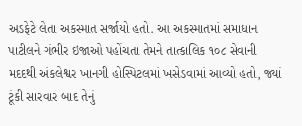અડફેટે લેતા અકસ્માત સર્જાયો હતો. આ અકસ્માતમાં સમાધાન પાટીલને ગંભીર ઇજાઓ પહોંચતા તેમને તાત્કાલિક ૧૦૮ સેવાની મદદથી અંકલેશ્વર ખાનગી હોસ્પિટલમાં ખસેડવામાં આવ્યો હતો, જ્યાં ટૂંકી સારવાર બાદ તેનું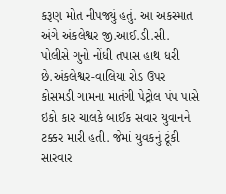કરૂણ મોત નીપજ્યું હતું. આ અકસ્માત અંગે અંકલેશ્વર જી.આઈ.ડી.સી. પોલીસે ગુનો નોંધી તપાસ હાથ ધરી છે.અંકલેશ્વર-વાલિયા રોડ ઉપર કોસમડી ગામના માતંગી પેટ્રોલ પંપ પાસે ઇકો કાર ચાલકે બાઈક સવાર યુવાનને ટક્કર મારી હતી. જેમાં યુવકનું ટૂંકી સારવાર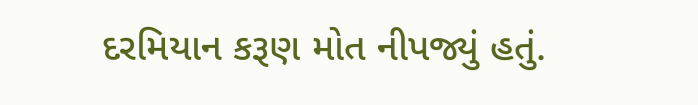દરમિયાન કરૂણ મોત નીપજ્યું હતું.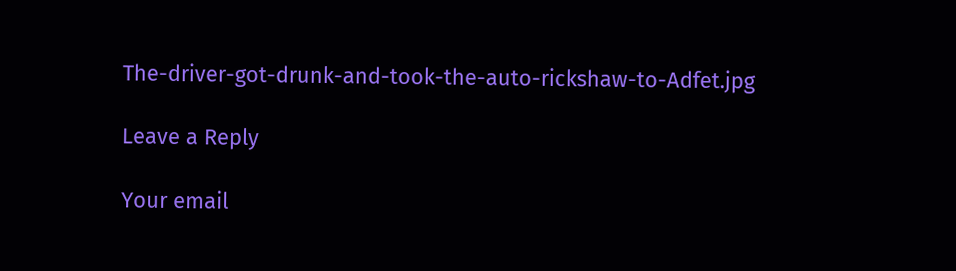The-driver-got-drunk-and-took-the-auto-rickshaw-to-Adfet.jpg

Leave a Reply

Your email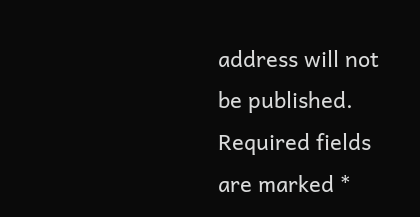address will not be published. Required fields are marked *